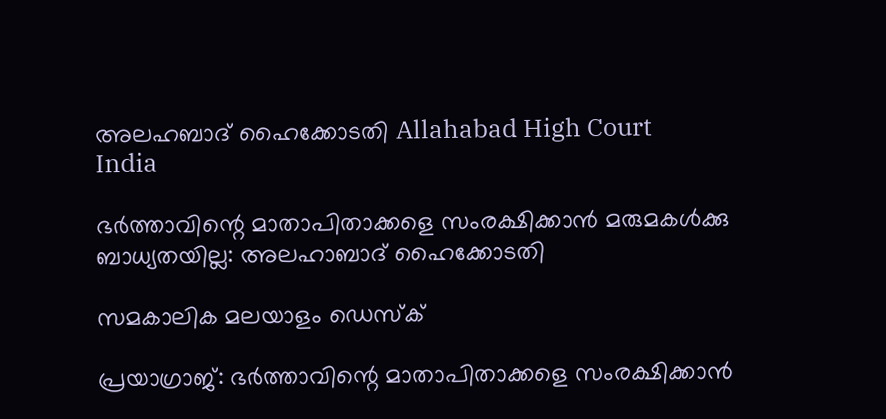അലഹബാദ് ഹൈക്കോടതി Allahabad High Court
India

ഭര്‍ത്താവിന്റെ മാതാപിതാക്കളെ സംരക്ഷിക്കാന്‍ മരുമകള്‍ക്കു ബാധ്യതയില്ല: അലഹാബാദ് ഹൈക്കോടതി

സമകാലിക മലയാളം ഡെസ്ക്

പ്രയാഗ്രാജ്: ഭര്‍ത്താവിന്റെ മാതാപിതാക്കളെ സംരക്ഷിക്കാന്‍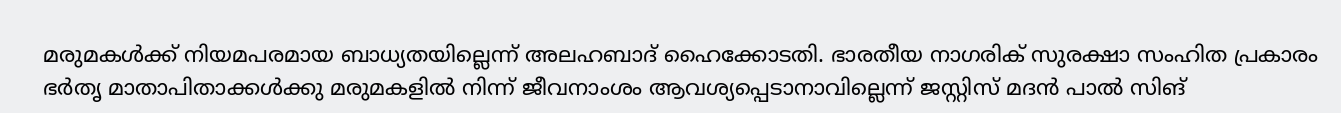മരുമകള്‍ക്ക് നിയമപരമായ ബാധ്യതയില്ലെന്ന് അലഹബാദ് ഹൈക്കോടതി. ഭാരതീയ നാഗരിക് സുരക്ഷാ സംഹിത പ്രകാരം ഭര്‍തൃ മാതാപിതാക്കള്‍ക്കു മരുമകളില്‍ നിന്ന് ജീവനാംശം ആവശ്യപ്പെടാനാവില്ലെന്ന് ജസ്റ്റിസ് മദന്‍ പാല്‍ സിങ്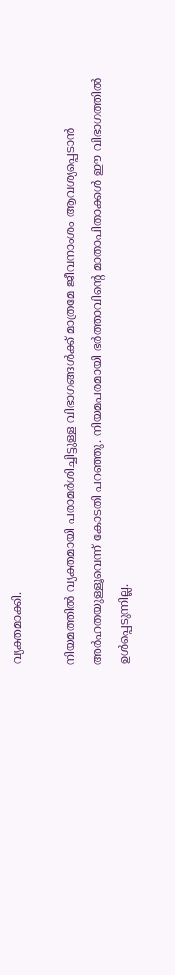വ്യക്തമാക്കി.

നിയമത്തില്‍ വ്യക്തമായി പരാമര്‍ശിച്ചിട്ടുള്ള വിഭാഗങ്ങള്‍ക്ക് മാത്രമേ ജീവനാംശം ആവശ്യപ്പെടാന്‍ അര്‍ഹതയുള്ളൂവെന്ന് കോടതി പറഞ്ഞു. നിയമപരമായി ഭര്‍ത്താവിന്റെ മാതാപിതാക്കള്‍ ഈ വിഭാഗത്തില്‍ ഉള്‍പ്പെടുന്നില്ല.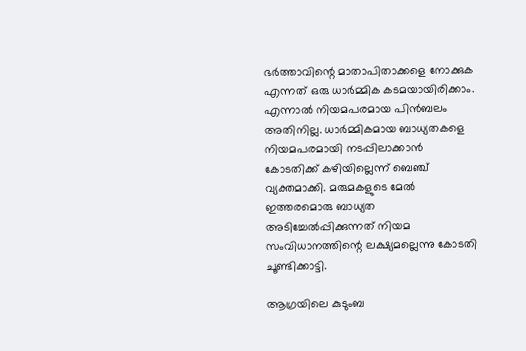ഭര്‍ത്താവിന്റെ മാതാപിതാക്കളെ നോക്കുക എന്നത് ഒരു ധാര്‍മ്മിക കടമയായിരിക്കാം. എന്നാല്‍ നിയമപരമായ പിന്‍ബലം അതിനില്ല. ധാര്‍മ്മികമായ ബാധ്യതകളെ നിയമപരമായി നടപ്പിലാക്കാന്‍ കോടതിക്ക് കഴിയില്ലെന്ന് ബെഞ്ച് വ്യക്തമാക്കി. മരുമകളുടെ മേല്‍ ഇത്തരമൊരു ബാധ്യത അടിച്ചേല്‍പ്പിക്കുന്നത് നിയമ സംവിധാനത്തിന്റെ ലക്ഷ്യമല്ലെന്നു കോടതി ചൂണ്ടിക്കാട്ടി.

ആഗ്രയിലെ കുടുംബ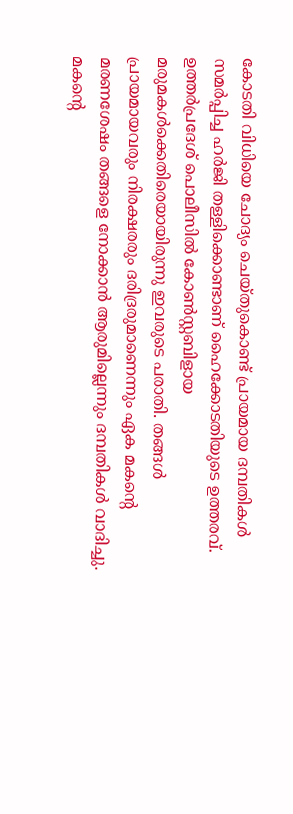കോടതി വിധിയെ ചോദ്യം ചെയ്തുകൊണ്ട് പ്രായമായ ദമ്പതികള്‍ സമര്‍പ്പിച്ച ഹര്‍ജി തള്ളിക്കൊണ്ടാണ് ഹൈക്കോടതിയുടെ ഉത്തരവ്. ഉത്തര്‍പ്രദേശ് പൊലീസില്‍ കോണ്‍സ്റ്റബിളായ മരുമകള്‍ക്കെതിരെയായിരുന്നു ഇവരുടെ പരാതി. തങ്ങള്‍ പ്രായമായവരും നിരക്ഷരരും ദരിദ്രരുമാണെന്നും ഏക മകന്റെ മരണശേഷം തങ്ങളെ നോക്കാന്‍ ആരുമില്ലെന്നും ദമ്പതികള്‍ വാദിച്ചു. മകന്റെ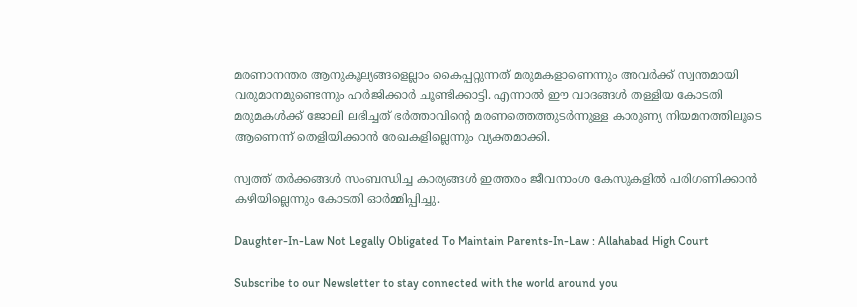മരണാനന്തര ആനുകൂല്യങ്ങളെല്ലാം കൈപ്പറ്റുന്നത് മരുമകളാണെന്നും അവര്‍ക്ക് സ്വന്തമായി വരുമാനമുണ്ടെന്നും ഹര്‍ജിക്കാര്‍ ചൂണ്ടിക്കാട്ടി. എന്നാല്‍ ഈ വാദങ്ങള്‍ തള്ളിയ കോടതി മരുമകള്‍ക്ക് ജോലി ലഭിച്ചത് ഭര്‍ത്താവിന്റെ മരണത്തെത്തുടര്‍ന്നുള്ള കാരുണ്യ നിയമനത്തിലൂടെ ആണെന്ന് തെളിയിക്കാന്‍ രേഖകളില്ലെന്നും വ്യക്തമാക്കി.

സ്വത്ത് തര്‍ക്കങ്ങള്‍ സംബന്ധിച്ച കാര്യങ്ങള്‍ ഇത്തരം ജീവനാംശ കേസുകളില്‍ പരിഗണിക്കാന്‍ കഴിയില്ലെന്നും കോടതി ഓര്‍മ്മിപ്പിച്ചു.

Daughter-In-Law Not Legally Obligated To Maintain Parents-In-Law : Allahabad High Court

Subscribe to our Newsletter to stay connected with the world around you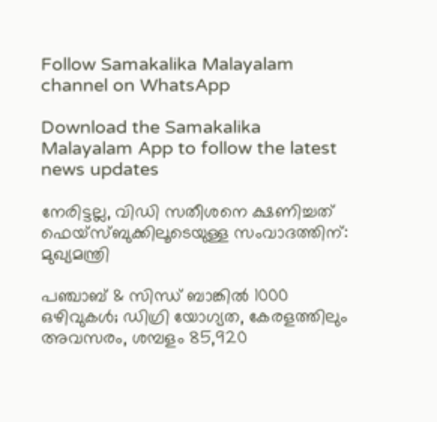Follow Samakalika Malayalam channel on WhatsApp

Download the Samakalika Malayalam App to follow the latest news updates

നേരിട്ടല്ല, വിഡി സതീശനെ ക്ഷണിച്ചത് ഫെയ്‌സ്ബുക്കിലൂടെയുള്ള സംവാദത്തിന്: മുഖ്യമന്ത്രി

പഞ്ചാബ് & സിന്ധ് ബാങ്കിൽ 1000 ഒഴിവുകൾ; ഡിഗ്രി യോഗ്യത, കേരളത്തിലും അവസരം, ശമ്പളം 85,920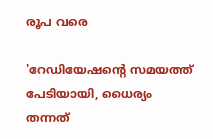രൂപ വരെ

'റേഡിയേഷന്റെ സമയത്ത് പേടിയായി, ധൈര്യം തന്നത്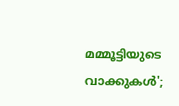മമ്മൂട്ടിയുടെ വാക്കുകള്‍';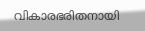വികാരഭരിതനായി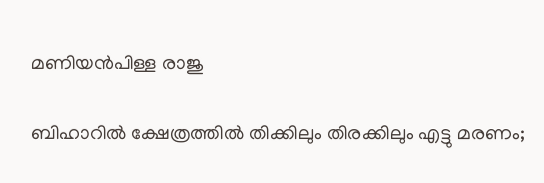മണിയന്‍പിള്ള രാജു

ബിഹാറില്‍ ക്ഷേത്രത്തില്‍ തിക്കിലും തിരക്കിലും എട്ടു മരണം;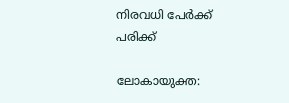നിരവധി പേര്‍ക്ക് പരിക്ക്

ലോകായുക്ത: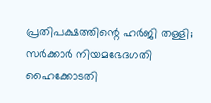പ്രതിപക്ഷത്തിന്റെ ഹർജി തള്ളി; സർക്കാർ നിയമഭേദഗതി ഹൈക്കോടതി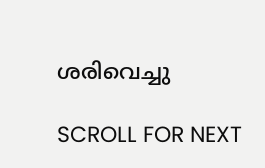ശരിവെച്ചു

SCROLL FOR NEXT